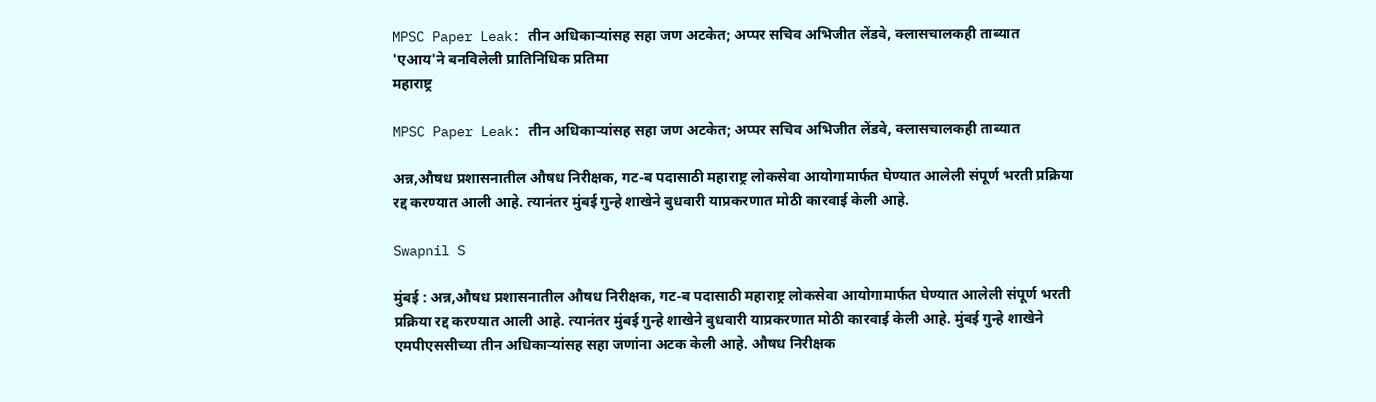MPSC Paper Leak: तीन अधिकाऱ्यांसह सहा जण अटकेत; अप्पर सचिव अभिजीत लेंडवे, क्लासचालकही ताब्यात 'एआय'ने बनविलेली प्रातिनिधिक प्रतिमा
महाराष्ट्र

MPSC Paper Leak: तीन अधिकाऱ्यांसह सहा जण अटकेत; अप्पर सचिव अभिजीत लेंडवे, क्लासचालकही ताब्यात

अन्न,औषध प्रशासनातील औषध निरीक्षक, गट-ब पदासाठी महाराष्ट्र लोकसेवा आयोगामार्फत घेण्यात आलेली संपूर्ण भरती प्रक्रिया रद्द करण्यात आली आहे. त्यानंतर मुंबई गुन्हे शाखेने बुधवारी याप्रकरणात मोठी कारवाई केली आहे.

Swapnil S

मुंबई : अन्न,औषध प्रशासनातील औषध निरीक्षक, गट-ब पदासाठी महाराष्ट्र लोकसेवा आयोगामार्फत घेण्यात आलेली संपूर्ण भरती प्रक्रिया रद्द करण्यात आली आहे. त्यानंतर मुंबई गुन्हे शाखेने बुधवारी याप्रकरणात मोठी कारवाई केली आहे. मुंबई गुन्हे शाखेने एमपीएससीच्या तीन अधिकाऱ्यांसह सहा जणांना अटक केली आहे. औषध निरीक्षक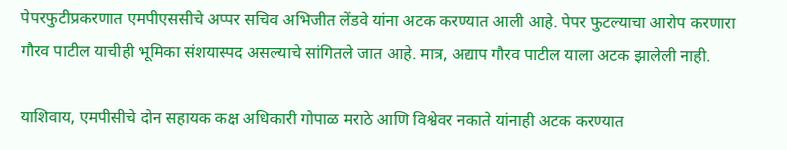पेपरफुटीप्रकरणात एमपीएससीचे अप्पर सचिव अभिजीत लेंडवे यांना अटक करण्यात आली आहे. पेपर फुटल्याचा आरोप करणारा गौरव पाटील याचीही भूमिका संशयास्पद असल्याचे सांगितले जात आहे. मात्र, अद्याप गौरव पाटील याला अटक झालेली नाही.

याशिवाय, एमपीसीचे दोन सहायक कक्ष अधिकारी गोपाळ मराठे आणि विश्वेवर नकाते यांनाही अटक करण्यात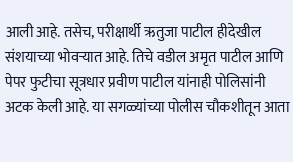आली आहे. तसेच, परीक्षार्थी ऋतुजा पाटील हीदेखील संशयाच्या भोवऱ्यात आहे. तिचे वडील अमृत पाटील आणि पेपर फुटीचा सूत्रधार प्रवीण पाटील यांनाही पोलिसांनी अटक केली आहे. या सगळ्यांच्या पोलीस चौकशीतून आता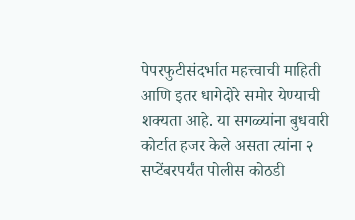पेपरफुटीसंदर्भात महत्त्वाची माहिती आणि इतर धागेदोरे समोर येण्याची शक्यता आहे. या सगळ्यांना बुधवारी कोर्टात हजर केले असता त्यांना २ सप्टेंबरपर्यंत पोलीस कोठडी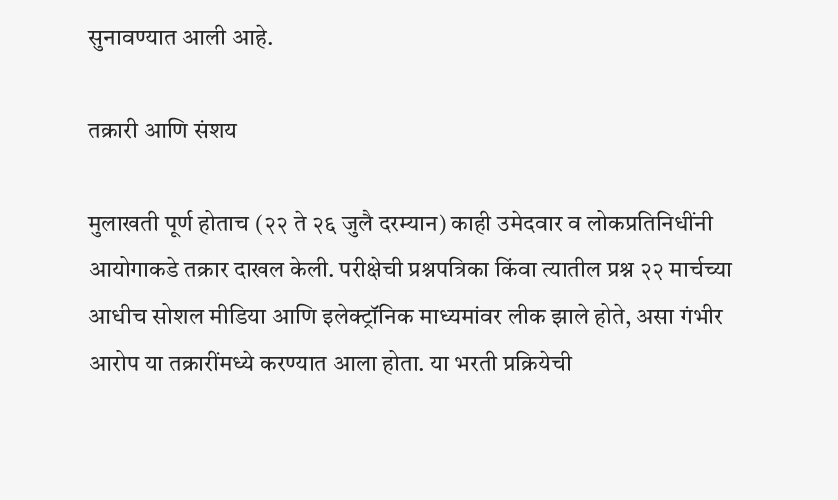सुनावण्यात आली आहे.

तक्रारी आणि संशय

मुलाखती पूर्ण होताच (२२ ते २६ जुलै दरम्यान) काही उमेदवार व लोकप्रतिनिधींनी आयोगाकडे तक्रार दाखल केली. परीक्षेची प्रश्नपत्रिका किंवा त्यातील प्रश्न २२ मार्चच्या आधीच सोशल मीडिया आणि इलेक्ट्रॉनिक माध्यमांवर लीक झाले होते, असा गंभीर आरोप या तक्रारींमध्ये करण्यात आला होता. या भरती प्रक्रियेची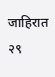जाहिरात २९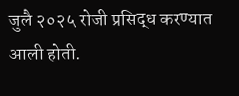जुलै २०२५ रोजी प्रसिद्ध करण्यात आली होती.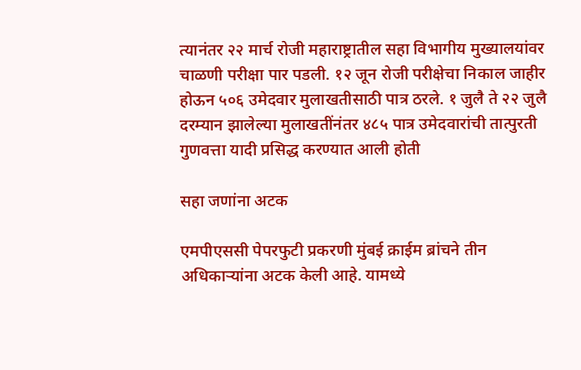त्यानंतर २२ मार्च रोजी महाराष्ट्रातील सहा विभागीय मुख्यालयांवर चाळणी परीक्षा पार पडली. १२ जून रोजी परीक्षेचा निकाल जाहीर होऊन ५०६ उमेदवार मुलाखतीसाठी पात्र ठरले. १ जुलै ते २२ जुलै दरम्यान झालेल्या मुलाखतींनंतर ४८५ पात्र उमेदवारांची तात्पुरती गुणवत्ता यादी प्रसिद्ध करण्यात आली होती

सहा जणांना अटक

एमपीएससी पेपरफुटी प्रकरणी मुंबई क्राईम ब्रांचने तीन अधिकाऱ्यांना अटक केली आहे. यामध्ये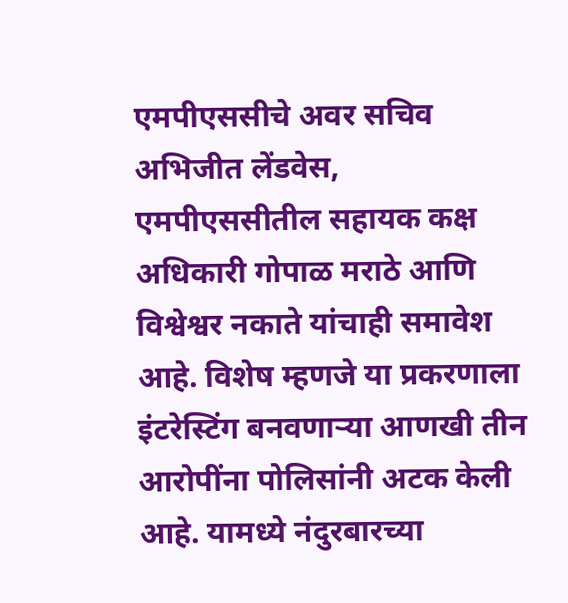एमपीएससीचे अवर सचिव अभिजीत लेंडवेस, एमपीएससीतील सहायक कक्ष अधिकारी गोपाळ मराठे आणि विश्वेश्वर नकाते यांचाही समावेश आहे. विशेष म्हणजे या प्रकरणाला इंटरेस्टिंग बनवणाऱ्या आणखी तीन आरोपींना पोलिसांनी अटक केली आहे. यामध्ये नंदुरबारच्या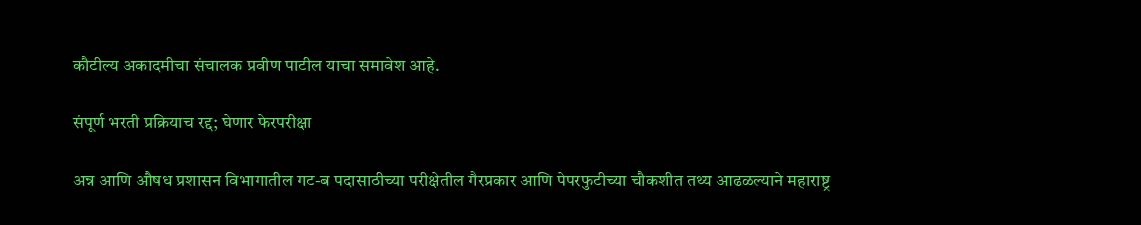कौटील्य अकादमीचा संचालक प्रवीण पाटील याचा समावेश आहे.

संपूर्ण भरती प्रक्रियाच रद्द; घेणार फेरपरीक्षा

अन्न आणि औषध प्रशासन विभागातील गट-ब पदासाठीच्या परीक्षेतील गैरप्रकार आणि पेपरफुटीच्या चौकशीत तथ्य आढळल्याने महाराष्ट्र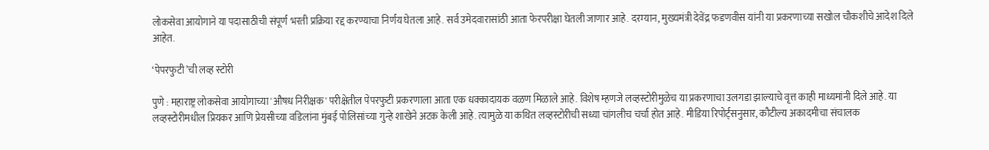लोकसेवा आयोगाने या पदासाठीची संपूर्ण भरती प्रक्रिया रद्द करण्याचा निर्णय घेतला आहे. सर्व उमेदवारासांठी आता फेरपरीक्षा घेतली जाणार आहे. दरम्यान, मुख्यमंत्री देवेंद्र फडणवीस यांनी या प्रकरणाच्या सखोल चौकशीचे आदेश दिले आहेत.

‘पेपरफुटी’ची लव्ह स्टोरी

पुणे : महाराष्ट्र लोकसेवा आयोगाच्या 'औषध निरीक्षक' परीक्षेतील पेपरफुटी प्रकरणाला आता एक धक्कादायक वळण मिळाले आहे. विशेष म्हणजे लव्हस्टोरीमुळेच या प्रकरणाचा उलगडा झाल्याचे वृत्त काही माध्यमांनी दिले आहे. या लव्हस्टोरीमधील प्रियकर आणि प्रेयसीच्या वडिलांना मुंबई पोलिसांच्या गुन्हे शाखेने अटक केली आहे. त्यामुळे या कथित लव्हस्टोरीची सध्या चांगलीच चर्चा होत आहे. मीडिया रिपोर्ट्सनुसार, कौटील्य अकादमीचा संचालक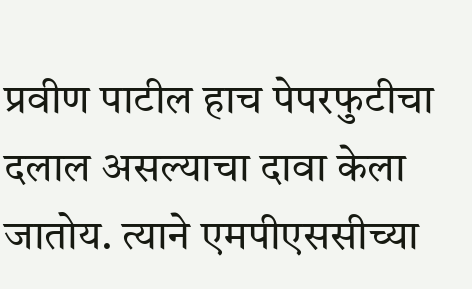प्रवीण पाटील हाच पेपरफुटीचा दलाल असल्याचा दावा केला जातोय. त्याने एमपीएससीच्या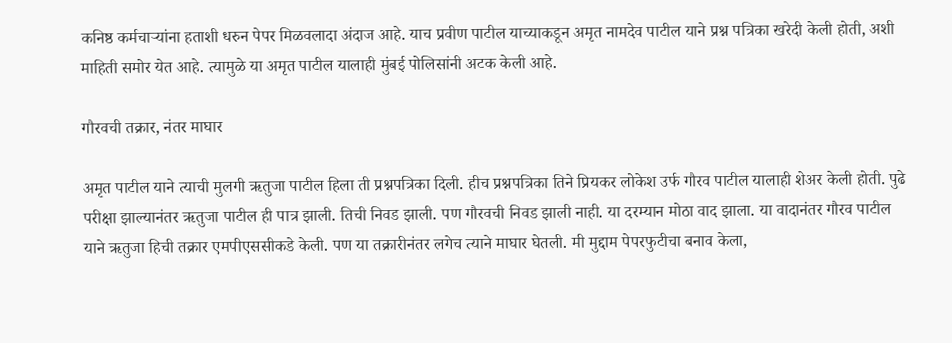कनिष्ठ कर्मचाऱ्यांना हताशी धरुन पेपर मिळवलादा अंदाज आहे. याच प्रवीण पाटील याच्याकडून अमृत नामदेव पाटील याने प्रश्न पत्रिका खरेदी केली होती, अशी माहिती समोर येत आहे. त्यामुळे या अमृत पाटील यालाही मुंबई पोलिसांनी अटक केली आहे.

गौरवची तक्रार, नंतर माघार

अमृत पाटील याने त्याची मुलगी ऋतुजा पाटील हिला ती प्रश्नपत्रिका दिली. हीच प्रश्नपत्रिका तिने प्रियकर लोकेश उर्फ गौरव पाटील यालाही शेअर केली होती. पुढे परीक्षा झाल्यानंतर ऋतुजा पाटील ही पात्र झाली. तिची निवड झाली. पण गौरवची निवड झाली नाही. या दरम्यान मोठा वाद झाला. या वादानंतर गौरव पाटील याने ऋतुजा हिची तक्रार एमपीएससीकडे केली. पण या तक्रारीनंतर लगेच त्याने माघार घेतली. मी मुद्दाम पेपरफुटीचा बनाव केला,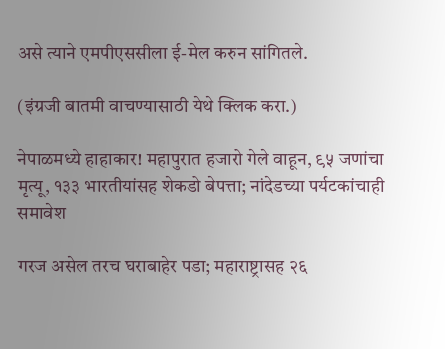असे त्याने एमपीएससीला ई-मेल करुन सांगितले.

(इंग्रजी बातमी वाचण्यासाठी येथे क्लिक करा.)

नेपाळमध्ये हाहाकार! महापुरात हजारो गेले वाहून, ९५ जणांचा मृत्यू, १३३ भारतीयांसह शेकडो बेपत्ता; नांदेडच्या पर्यटकांचाही समावेश

गरज असेल तरच घराबाहेर पडा; महाराष्ट्रासह २६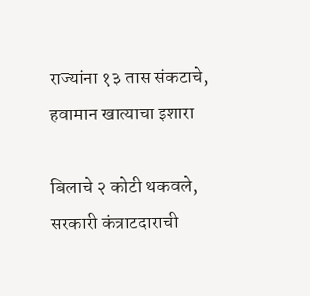राज्यांना १३ तास संकटाचे, हवामान खात्याचा इशारा

बिलाचे २ कोटी थकवले, सरकारी कंत्राटदाराची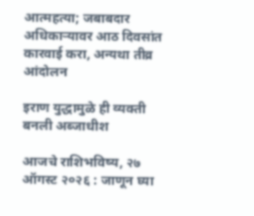आत्महत्या; जबाबदार अधिकाऱ्यावर आठ दिवसांत कारवाई करा, अन्यथा तीव्र आंदोलन

इराण युद्धामुळे ही व्यक्ती बनली अब्जाधीश

आजचे राशिभविष्य, २७ ऑगस्ट २०२६ : जाणून घ्या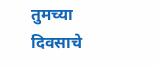तुमच्या दिवसाचे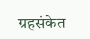ग्रहसंकेत